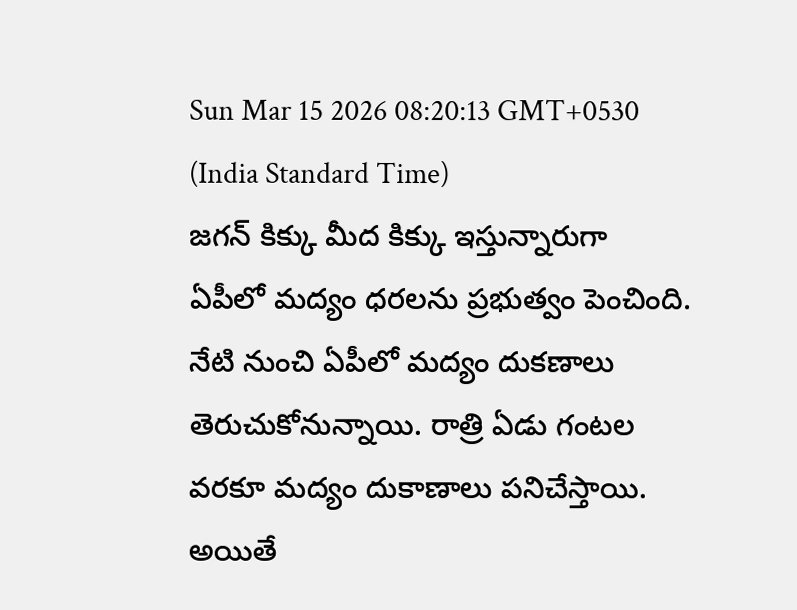Sun Mar 15 2026 08:20:13 GMT+0530 (India Standard Time)
జగన్ కిక్కు మీద కిక్కు ఇస్తున్నారుగా
ఏపీలో మద్యం ధరలను ప్రభుత్వం పెంచింది. నేటి నుంచి ఏపీలో మద్యం దుకణాలు తెరుచుకోనున్నాయి. రాత్రి ఏడు గంటల వరకూ మద్యం దుకాణాలు పనిచేస్తాయి. అయితే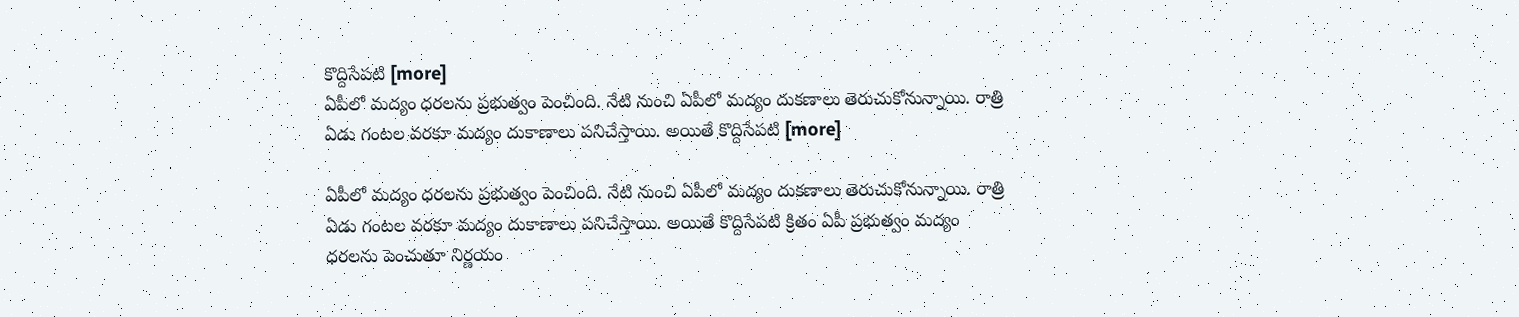కొద్దిసేపటి [more]
ఏపీలో మద్యం ధరలను ప్రభుత్వం పెంచింది. నేటి నుంచి ఏపీలో మద్యం దుకణాలు తెరుచుకోనున్నాయి. రాత్రి ఏడు గంటల వరకూ మద్యం దుకాణాలు పనిచేస్తాయి. అయితే కొద్దిసేపటి [more]

ఏపీలో మద్యం ధరలను ప్రభుత్వం పెంచింది. నేటి నుంచి ఏపీలో మద్యం దుకణాలు తెరుచుకోనున్నాయి. రాత్రి ఏడు గంటల వరకూ మద్యం దుకాణాలు పనిచేస్తాయి. అయితే కొద్దిసేపటి క్రితం ఏపీ ప్రభుత్వం మద్యం ధరలను పెంచుతూ నిర్ణయం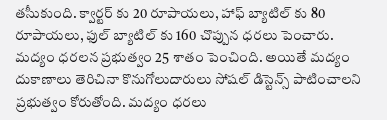తసీుకుంది. క్వార్టర్ కు 20 రూపాయలు, హాఫ్ బ్యాటిల్ కు 80 రూపాయలు, ఫుల్ బ్యాటిల్ కు 160 చొప్పున ధరలు పెంచారు. మద్యం ధరలన ప్రభుత్వం 25 శాతం పెంచింది. అయితే మద్యం దుకాణాలు తెరిచినా కొనుగోలుదారులు సోషల్ డిస్టెన్స్ పాటించాలని ప్రభుత్వం కోరుతోంది. మద్యం ధరలు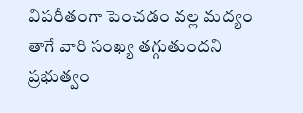విపరీతంగా పెంచడం వల్ల మద్యం తాగే వారి సంఖ్య తగ్గుతుందని ప్రభుత్వం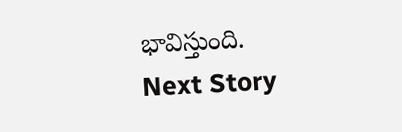భావిస్తుంది.
Next Story